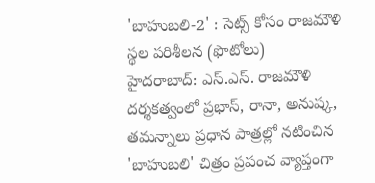'బాహుబలి-2' : సెట్స్ కోసం రాజమౌళి స్థల పరిశీలన (ఫొటోలు)
హైదరాబాద్: ఎస్.ఎస్. రాజమౌళి దర్శకత్వంలో ప్రభాస్, రానా, అనుష్క, తమన్నాలు ప్రధాన పాత్రల్లో నటించిన 'బాహుబలి' చిత్రం ప్రపంచ వ్యాప్తంగా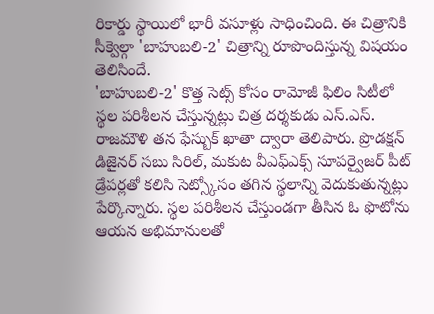రికార్డు స్థాయిలో భారీ వసూళ్లు సాధించింది. ఈ చిత్రానికి సీక్వెల్గా 'బాహుబలి-2' చిత్రాన్ని రూపొందిస్తున్న విషయం తెలిసిందే.
'బాహుబలి-2' కొత్త సెట్స్ కోసం రామోజీ ఫిలిం సిటీలో స్థల పరిశీలన చేస్తున్నట్లు చిత్ర దర్శకుడు ఎస్.ఎస్. రాజమౌళి తన ఫేస్బుక్ ఖాతా ద్వారా తెలిపారు. ప్రొడక్షన్ డిజైనర్ సబు సిరిల్, మకుట వీఎఫ్ఎక్స్ సూపర్వైజర్ పీట్ డ్రేపర్లతో కలిసి సెట్స్కోసం తగిన స్థలాన్ని వెదుకుతున్నట్లు పేర్కొన్నారు. స్థల పరిశీలన చేస్తుండగా తీసిన ఓ ఫొటోను ఆయన అభిమానులతో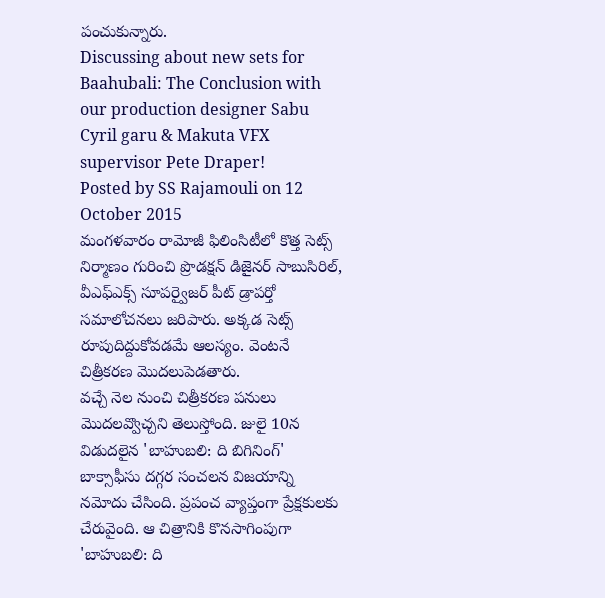పంచుకున్నారు.
Discussing about new sets for Baahubali: The Conclusion with our production designer Sabu Cyril garu & Makuta VFX supervisor Pete Draper!
Posted by SS Rajamouli on 12 October 2015
మంగళవారం రామోజీ ఫిలింసిటీలో కొత్త సెట్స్ నిర్మాణం గురించి ప్రొడక్షన్ డిజైనర్ సాబుసిరిల్, వీఎఫ్ఎక్స్ సూపర్వైజర్ పీట్ డ్రాపర్తో సమాలోచనలు జరిపారు. అక్కడ సెట్స్ రూపుదిద్దుకోవడమే ఆలస్యం. వెంటనే చిత్రీకరణ మొదలుపెడతారు.
వచ్చే నెల నుంచి చిత్రీకరణ పనులు మొదలవ్వొచ్చని తెలుస్తోంది. జులై 10న విడుదలైన 'బాహుబలి: ది బిగినింగ్' బాక్సాఫీసు దగ్గర సంచలన విజయాన్ని నమోదు చేసింది. ప్రపంచ వ్యాప్తంగా ప్రేక్షకులకు చేరువైంది. ఆ చిత్రానికి కొనసాగింపుగా 'బాహుబలి: ది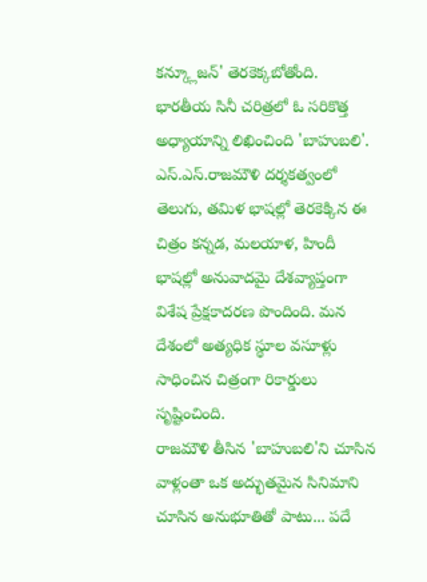కన్క్లూజన్' తెరకెక్కబోతోంది.
భారతీయ సినీ చరిత్రలో ఓ సరికొత్త అధ్యాయాన్ని లిఖించింది 'బాహుబలి'. ఎస్.ఎస్.రాజమౌళి దర్శకత్వంలో తెలుగు, తమిళ భాషల్లో తెరకెక్కిన ఈ చిత్రం కన్నడ, మలయాళ, హిందీ భాషల్లో అనువాదమై దేశవ్యాప్తంగా విశేష ప్రేక్షకాదరణ పొందింది. మన దేశంలో అత్యధిక స్థూల వసూళ్లు సాధించిన చిత్రంగా రికార్డులు సృష్టించింది.
రాజమౌళి తీసిన 'బాహుబలి'ని చూసిన వాళ్లంతా ఒక అద్భుతమైన సినిమాని చూసిన అనుభూతితో పాటు... పదే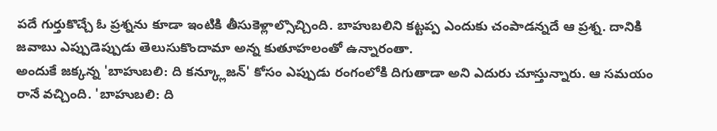పదే గుర్తుకొచ్చే ఓ ప్రశ్నను కూడా ఇంటికి తీసుకెళ్లాల్సొచ్చింది. బాహుబలిని కట్టప్ప ఎందుకు చంపాడన్నదే ఆ ప్రశ్న. దానికి జవాబు ఎప్పుడెప్పుడు తెలుసుకొందామా అన్న కుతూహలంతో ఉన్నారంతా.
అందుకే జక్కన్న 'బాహుబలి: ది కన్క్లూజన్' కోసం ఎప్పుడు రంగంలోకి దిగుతాడా అని ఎదురు చూస్తున్నారు. ఆ సమయం రానే వచ్చింది. 'బాహుబలి: ది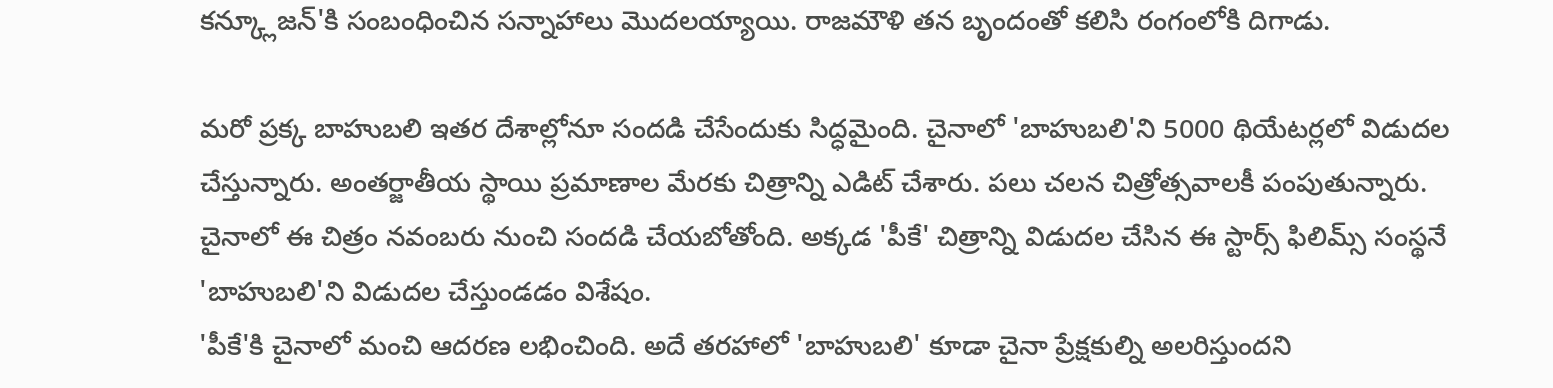కన్క్లూజన్'కి సంబంధించిన సన్నాహాలు మొదలయ్యాయి. రాజమౌళి తన బృందంతో కలిసి రంగంలోకి దిగాడు.

మరో ప్రక్క బాహుబలి ఇతర దేశాల్లోనూ సందడి చేసేందుకు సిద్ధమైంది. చైనాలో 'బాహుబలి'ని 5000 థియేటర్లలో విడుదల చేస్తున్నారు. అంతర్జాతీయ స్థాయి ప్రమాణాల మేరకు చిత్రాన్ని ఎడిట్ చేశారు. పలు చలన చిత్రోత్సవాలకీ పంపుతున్నారు. చైనాలో ఈ చిత్రం నవంబరు నుంచి సందడి చేయబోతోంది. అక్కడ 'పీకే' చిత్రాన్ని విడుదల చేసిన ఈ స్టార్స్ ఫిలిమ్స్ సంస్థనే 'బాహుబలి'ని విడుదల చేస్తుండడం విశేషం.
'పీకే'కి చైనాలో మంచి ఆదరణ లభించింది. అదే తరహాలో 'బాహుబలి' కూడా చైనా ప్రేక్షకుల్ని అలరిస్తుందని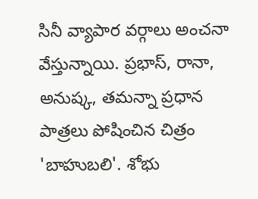సినీ వ్యాపార వర్గాలు అంచనా వేస్తున్నాయి. ప్రభాస్, రానా, అనుష్క, తమన్నా ప్రధాన పాత్రలు పోషించిన చిత్రం 'బాహుబలి'. శోభు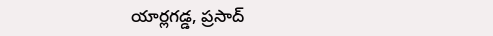యార్లగడ్డ, ప్రసాద్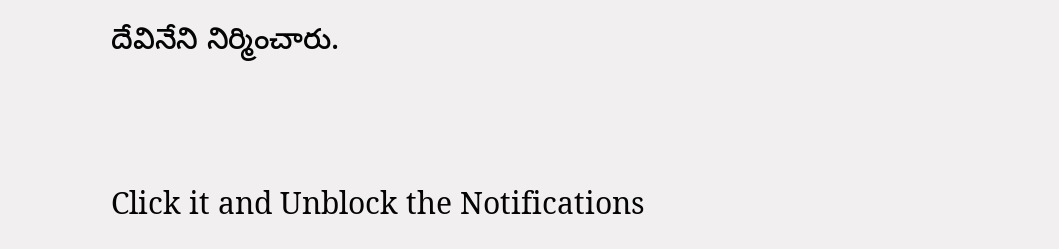దేవినేని నిర్మించారు.


Click it and Unblock the Notifications